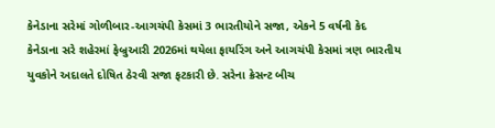કેનેડાના સરેમાં ગોળીબાર-આગચંપી કેસમાં 3 ભારતીયોને સજા, એકને 5 વર્ષની કેદ
કેનેડાના સરે શહેરમાં ફેબ્રુઆરી 2026માં થયેલા ફાયરિંગ અને આગચંપી કેસમાં ત્રણ ભારતીય યુવકોને અદાલતે દોષિત ઠેરવી સજા ફટકારી છે. સરેના ક્રેસન્ટ બીચ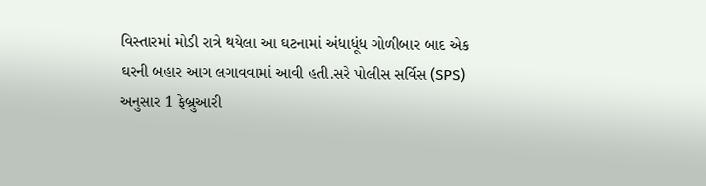વિસ્તારમાં મોડી રાત્રે થયેલા આ ઘટનામાં અંધાધૂંધ ગોળીબાર બાદ એક ઘરની બહાર આગ લગાવવામાં આવી હતી.સરે પોલીસ સર્વિસ (SPS) અનુસાર 1 ફેબ્રુઆરી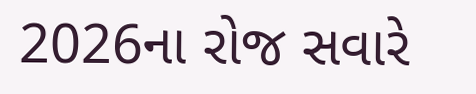2026ના રોજ સવારે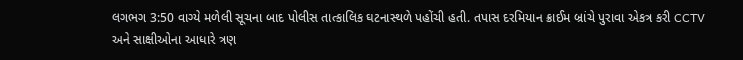લગભગ 3:50 વાગ્યે મળેલી સૂચના બાદ પોલીસ તાત્કાલિક ઘટનાસ્થળે પહોંચી હતી. તપાસ દરમિયાન ક્રાઈમ બ્રાંચે પુરાવા એકત્ર કરી CCTV અને સાક્ષીઓના આધારે ત્રણ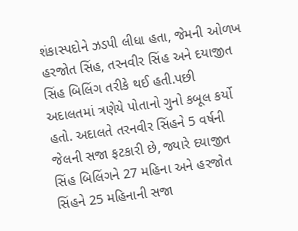શંકાસ્પદોને ઝડપી લીધા હતા, જેમની ઓળખ હરજોત સિંહ, તરનવીર સિંહ અને દયાજીત સિંહ બિલિંગ તરીકે થઈ હતી.પછી અદાલતમાં ત્રણેયે પોતાનો ગુનો કબૂલ કર્યો હતો. અદાલતે તરનવીર સિંહને 5 વર્ષની જેલની સજા ફટકારી છે, જ્યારે દયાજીત સિંહ બિલિંગને 27 મહિના અને હરજોત સિંહને 25 મહિનાની સજા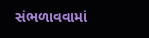સંભળાવવામાં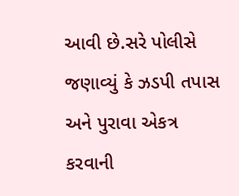આવી છે.સરે પોલીસે જણાવ્યું કે ઝડપી તપાસ અને પુરાવા એકત્ર કરવાની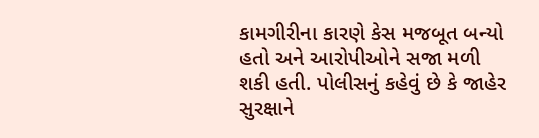કામગીરીના કારણે કેસ મજબૂત બન્યો હતો અને આરોપીઓને સજા મળી શકી હતી. પોલીસનું કહેવું છે કે જાહેર સુરક્ષાને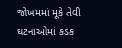જોખમમાં મૂકે તેવી ઘટનાઓમાં કડક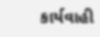કાર્યવાહી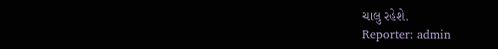ચાલુ રહેશે.
Reporter: admin